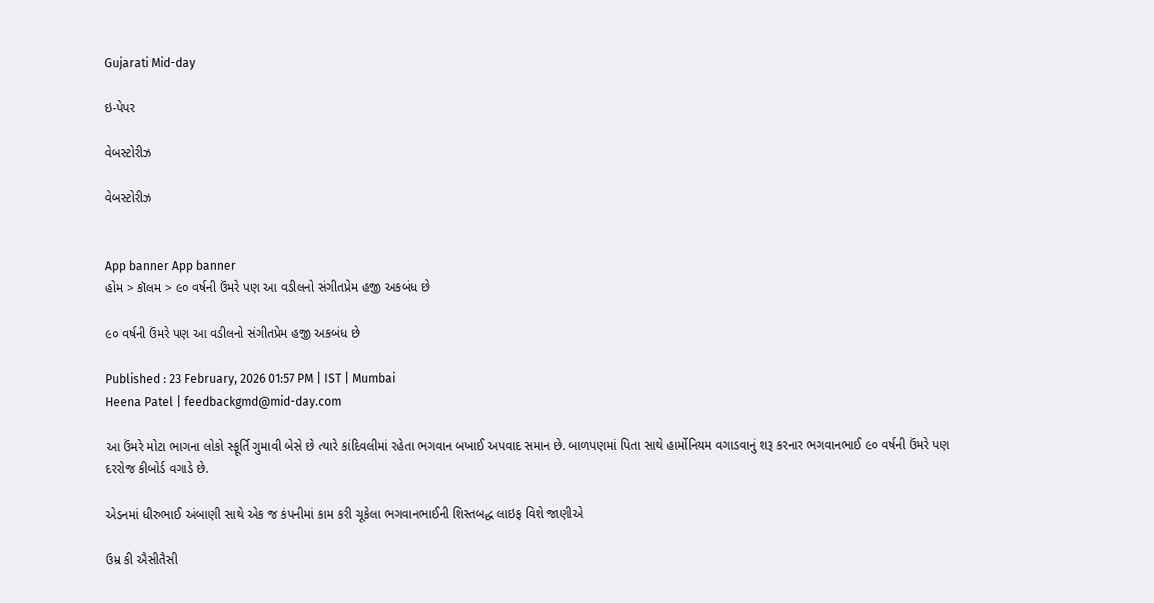Gujarati Mid-day

ઇ-પેપર

વેબસ્ટોરીઝ

વેબસ્ટોરીઝ


App banner App banner
હોમ > કૉલમ > ૯૦ વર્ષની ઉંમરે પણ આ વડીલનો સંગીતપ્રેમ હજી અકબંધ છે

૯૦ વર્ષની ઉંમરે પણ આ વડીલનો સંગીતપ્રેમ હજી અકબંધ છે

Published : 23 February, 2026 01:57 PM | IST | Mumbai
Heena Patel | feedbackgmd@mid-day.com

આ ઉંમરે મોટા ભાગના લોકો સ્ફૂર્તિ ગુમાવી બેસે છે ત્યારે કાંદિવલીમાં રહેતા ભગવાન બખાઈ અપવાદ સમાન છે. બાળપણમાં પિતા સાથે હાર્મોનિયમ વગાડવાનું શરૂ કરનાર ભગવાનભાઈ ૯૦ વર્ષની ઉંમરે પણ દરરોજ કીબોર્ડ વગાડે છે.

એડનમાં ધીરુભાઈ અંબાણી સાથે એક જ કંપનીમાં કામ કરી ચૂકેલા ભગવાનભાઈની શિસ્તબદ્ધ લાઇફ વિશે જાણીએ

ઉમ્ર કી ઐસીતૈસી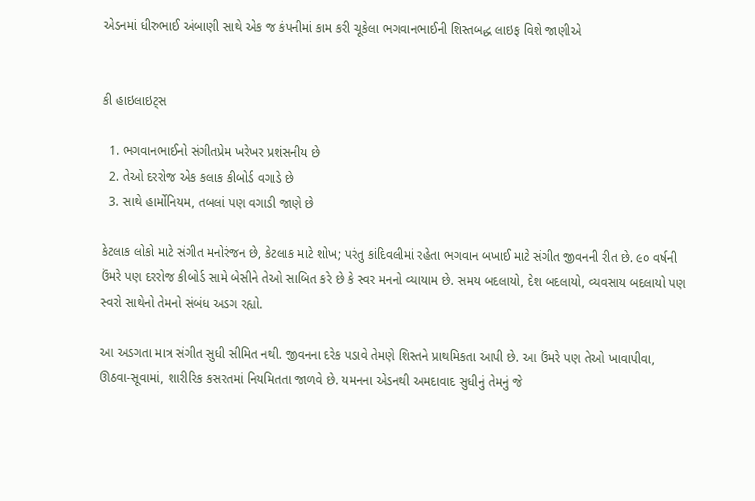એડનમાં ધીરુભાઈ અંબાણી સાથે એક જ કંપનીમાં કામ કરી ચૂકેલા ભગવાનભાઈની શિસ્તબદ્ધ લાઇફ વિશે જાણીએ


કી હાઇલાઇટ્સ

  1. ભગવાનભાઈનો સંગીતપ્રેમ ખરેખર પ્રશંસનીય છે
  2. તેઓ દરરોજ એક કલાક કીબોર્ડ વગાડે છે
  3. સાથે હાર્મોનિયમ, તબલાં પણ વગાડી જાણે છે

કેટલાક લોકો માટે સંગીત મનોરંજન છે, કેટલાક માટે શોખ; પરંતુ કાંદિવલીમાં રહેતા ભગવાન બખાઈ માટે સંગીત જીવનની રીત છે. ૯૦ વર્ષની ઉંમરે પણ દરરોજ કીબોર્ડ સામે બેસીને તેઓ સાબિત કરે છે કે સ્વર મનનો વ્યાયામ છે. સમય બદલાયો, દેશ બદલાયો, વ્યવસાય બદલાયો પણ સ્વરો સાથેનો તેમનો સંબંધ અડગ રહ્યો.

આ અડગતા માત્ર સંગીત સુધી સીમિત નથી. જીવનના દરેક પડાવે તેમણે શિસ્તને પ્રાથમિકતા આપી છે. આ ઉંમરે પણ તેઓ ખાવાપીવા, ઊઠવા-સૂવામાં, શારીરિક કસરતમાં નિયમિતતા જાળવે છે. યમનના એડનથી અમદાવાદ સુધીનું તેમનું જે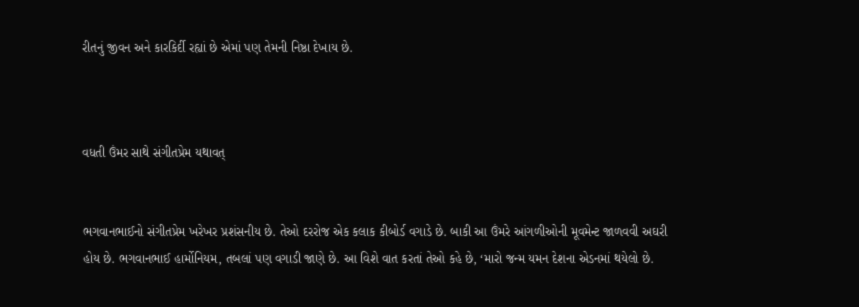રીતનું જીવન અને કારકિર્દી રહ્યાં છે એમાં પણ તેમની નિષ્ઠા દેખાય છે.



વધતી ઉંમર સાથે સંગીતપ્રેમ યથાવત્


ભગવાનભાઈનો સંગીતપ્રેમ ખરેખર પ્રશંસનીય છે. તેઓ દરરોજ એક કલાક કીબોર્ડ વગાડે છે. બાકી આ ઉંમરે આંગળીઓની મૂવમેન્ટ જાળવવી અઘરી હોય છે. ભગવાનભાઈ હાર્મોનિયમ, તબલાં પણ વગાડી જાણે છે. આ વિશે વાત કરતાં તેઓ કહે છે, ‘મારો જન્મ યમન દેશના એડનમાં થયેલો છે.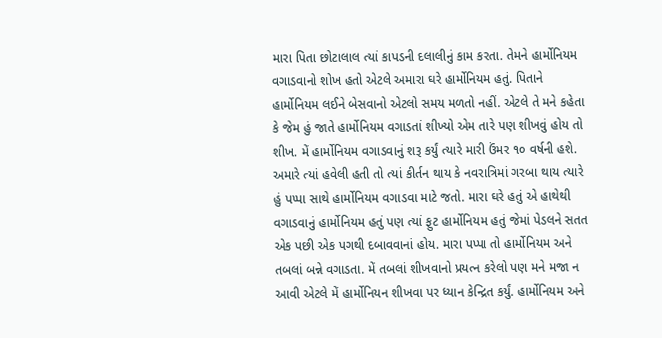મારા પિતા છોટાલાલ ત્યાં કાપડની દલાલીનું કામ કરતા. તેમને હાર્મોનિયમ વગાડવાનો શોખ હતો એટલે અમારા ઘરે હાર્મોનિયમ હતું. પિતાને હાર્મોનિયમ લઈને બેસવાનો એટલો સમય મળતો નહીં. એટલે તે મને કહેતા કે જેમ હું જાતે હાર્મોનિયમ વગાડતાં શીખ્યો એમ તારે પણ શીખવું હોય તો શીખ. મેં હાર્મોનિયમ વગાડવાનું શરૂ કર્યું ત્યારે મારી ઉંમર ૧૦ વર્ષની હશે. અમારે ત્યાં હવેલી હતી તો ત્યાં કીર્તન થાય કે નવરાત્રિમાં ગરબા થાય ત્યારે હું પપ્પા સાથે હાર્મોનિયમ વગાડવા માટે જતો. મારા ઘરે હતું એ હાથેથી વગાડવાનું હાર્મોનિયમ હતું પણ ત્યાં ફુટ હાર્મોનિયમ હતું જેમાં પેડલને સતત એક પછી એક પગથી દબાવવાનાં હોય. મારા પપ્પા તો હાર્મોનિયમ અને તબલાં બન્ને વગાડતા. મેં તબલાં શીખવાનો પ્રયત્ન કરેલો પણ મને મજા ન આવી એટલે મેં હાર્મોનિયન શીખવા પર ધ્યાન કેન્દ્રિત કર્યું. હાર્મોનિયમ અને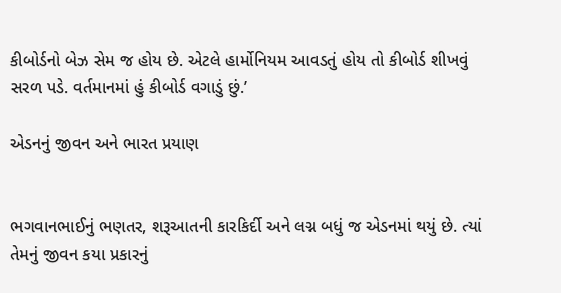કીબોર્ડનો બેઝ સેમ જ હોય છે. એટલે હાર્મોનિયમ આવડતું હોય તો કીબોર્ડ શીખવું સરળ પડે. વર્તમાનમાં હું કીબોર્ડ વગાડું છું.’

એડનનું જીવન અને ભારત પ્રયાણ


ભગવાનભાઈનું ભણતર, શરૂઆતની કારકિર્દી અને લગ્ન બધું જ એડનમાં થયું છે. ત્યાં તેમનું જીવન કયા પ્રકારનું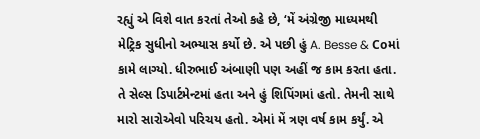રહ્યું એ વિશે વાત કરતાં તેઓ કહે છે, ‘મેં અંગ્રેજી માધ્યમથી મેટ્રિક સુધીનો અભ્યાસ કર્યો છે. એ પછી હું A. Besse & Coમાં કામે લાગ્યો. ધીરુભાઈ અંબાણી પણ અહીં જ કામ કરતા હતા. તે સેલ્સ ડિપાર્ટમેન્ટમાં હતા અને હું શિપિંગમાં હતો. તેમની સાથે મારો સારોએવો પરિચય હતો. એમાં મેં ત્રણ વર્ષ કામ કર્યું. એ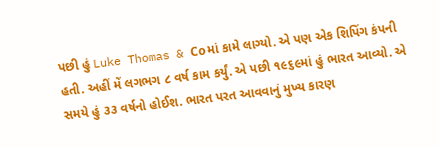પછી હું Luke Thomas & Coમાં કામે લાગ્યો. એ પણ એક શિપિંગ કંપની હતી. અહીં મેં લગભગ ૮ વર્ષ કામ કર્યું. એ પછી ૧૯૬૯માં હું ભારત આવ્યો. એ સમયે હું ૩૩ વર્ષનો હોઈશ. ભારત પરત આવવાનું મુખ્ય કારણ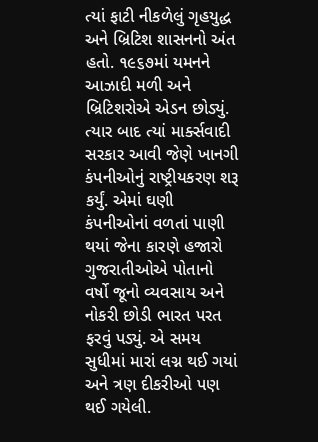ત્યાં ફાટી નીકળેલું ગૃહયુદ્ધ અને બ્રિટિશ શાસનનો અંત હતો. ૧૯૬૭માં યમનને આઝાદી મળી અને બ્રિટિશરોએ એડન છોડ્યું. ત્યાર બાદ ત્યાં માર્ક્સવાદી સરકાર આવી જેણે ખાનગી કંપનીઓનું રાષ્ટ્રીયકરણ શરૂ કર્યું. એમાં ઘણી કંપનીઓનાં વળતાં પાણી થયાં જેના કારણે હજારો ગુજરાતીઓએ પોતાનો વર્ષો જૂનો વ્યવસાય અને નોકરી છોડી ભારત પરત ફરવું પડ્યું. એ સમય સુધીમાં મારાં લગ્ન થઈ ગયાં અને ત્રણ દીકરીઓ પણ થઈ ગયેલી.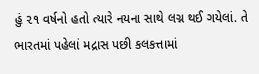હું ૨૧ વર્ષનો હતો ત્યારે નયના સાથે લગ્ન થઈ ગયેલાં. તે ભારતમાં પહેલાં મદ્રાસ પછી કલકત્તામાં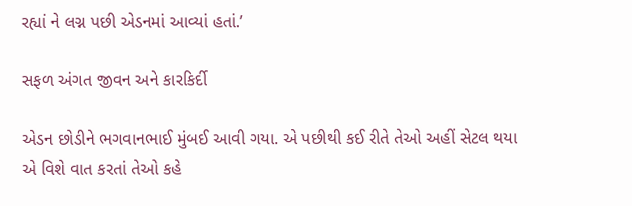રહ્યાં ને લગ્ન પછી એડનમાં આવ્યાં હતાં.’

સફળ અંગત જીવન અને કારકિર્દી

એડન છોડીને ભગવાનભાઈ મુંબઈ આવી ગયા. એ પછીથી કઈ રીતે તેઓ અહીં સેટલ થયા એ વિશે વાત કરતાં તેઓ કહે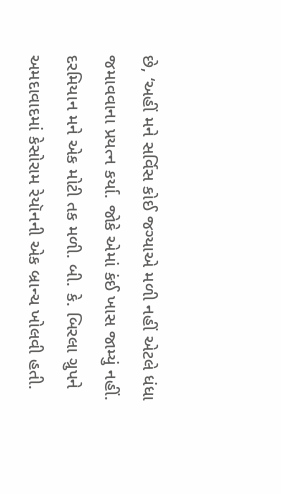છે, ‘અહીં મને સર્વિસ કોઈ જગ્યાએ મળી નહીં એટલે ધંધા જમાવવાના પ્રયત્ન કર્યા. જોકે એમાં કંઈ ખાસ જામ્યું નહીં. દરમિયાન મને એક મોટી તક મળી. બી. કે. બિરલા ગ્રુપને અમદાવાદમાં કેસોરામ રેયૉનની એક બ્રાન્ચ ખોલવી હતી.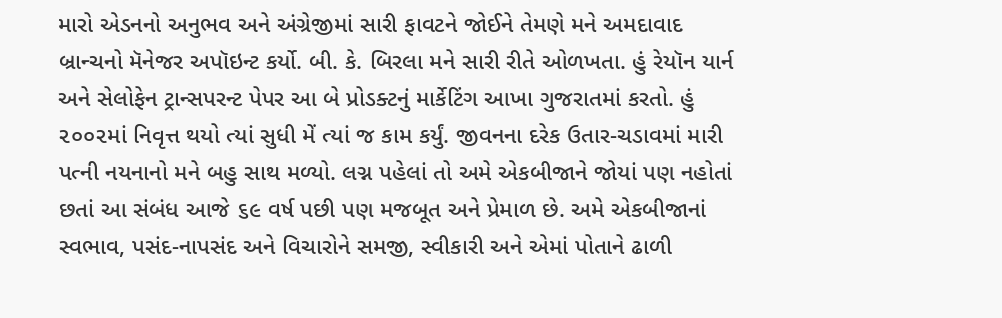મારો એડનનો અનુભવ અને અંગ્રેજીમાં સારી ફાવટને જોઈને તેમણે મને અમદાવાદ બ્રાન્ચનો મૅનેજર અપૉઇન્ટ કર્યો. બી. કે. બિરલા મને સારી રીતે ઓળખતા. હું રેયૉન યાર્ન અને સેલોફેન ટ્રાન્સપરન્ટ પેપર આ બે પ્રોડક્ટનું માર્કેટિંગ આખા ગુજરાતમાં કરતો. હું ૨૦૦૨માં નિવૃત્ત થયો ત્યાં સુધી મેં ત્યાં જ કામ કર્યું. જીવનના દરેક ઉતાર-ચડાવમાં મારી પત્ની નયનાનો મને બહુ સાથ મળ્યો. લગ્ન પહેલાં તો અમે એકબીજાને જોયાં પણ નહોતાં છતાં આ સંબંધ આજે ૬૯ વર્ષ પછી પણ મજબૂત અને પ્રેમાળ છે. અમે એકબીજાનાં સ્વભાવ, પસંદ-નાપસંદ અને વિચારોને સમજી, સ્વીકારી અને એમાં પોતાને ઢાળી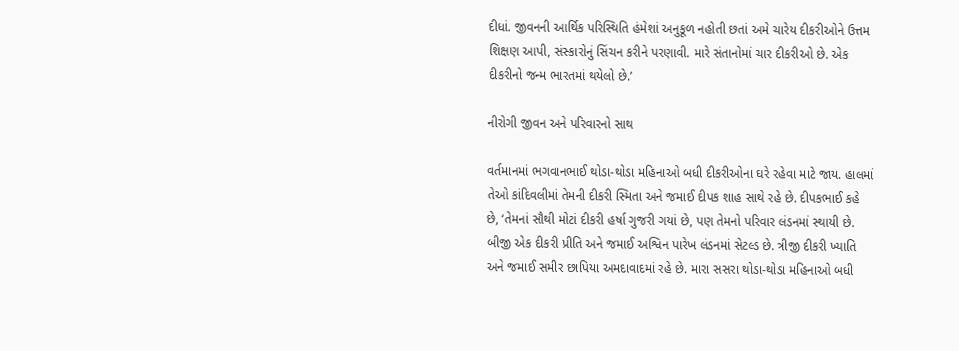દીધાં. જીવનની આર્થિક પરિસ્થિતિ હંમેશાં અનુકૂળ નહોતી છતાં અમે ચારેય દીકરીઓને ઉત્તમ શિક્ષણ આપી, સંસ્કારોનું સિંચન કરીને પરણાવી. મારે સંતાનોમાં ચાર દીકરીઓ છે. એક દીકરીનો જન્મ ભારતમાં થયેલો છે.’

નીરોગી જીવન અને પરિવારનો સાથ

વર્તમાનમાં ભગવાનભાઈ થોડા-થોડા મહિનાઓ બધી દીકરીઓના ઘરે રહેવા માટે જાય. હાલમાં તેઓ કાંદિવલીમાં તેમની દીકરી સ્મિતા અને જમાઈ દીપક શાહ સાથે રહે છે. દીપકભાઈ કહે છે, ‘તેમનાં સૌથી મોટાં દીકરી હર્ષા ગુજરી ગયાં છે, પણ તેમનો પરિવાર લંડનમાં સ્થાયી છે. બીજી એક દીકરી પ્રીતિ અને જમાઈ અશ્વિન પારેખ લંડનમાં સેટલ્ડ છે. ત્રીજી દીકરી ખ્યાતિ અને જમાઈ સમીર છાપિયા અમદાવાદમાં રહે છે. મારા સસરા થોડા-થોડા મહિનાઓ બધી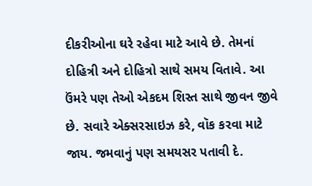દીકરીઓના ઘરે રહેવા માટે આવે છે. તેમનાં દોહિત્રી અને દોહિત્રો સાથે સમય વિતાવે. આ ઉંમરે પણ તેઓ એકદમ શિસ્ત સાથે જીવન જીવે છે. સવારે એક્સરસાઇઝ કરે, વૉક કરવા માટે જાય. જમવાનું પણ સમયસર પતાવી દે.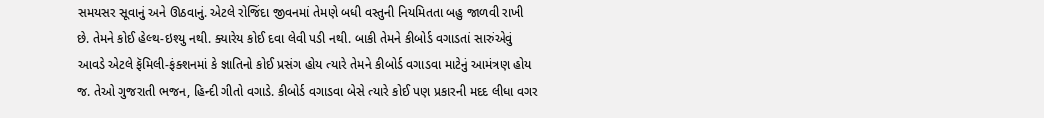સમયસર સૂવાનું અને ઊઠવાનું. એટલે રોજિંદા જીવનમાં તેમણે બધી વસ્તુની નિયમિતતા બહુ જાળવી રાખી છે. તેમને કોઈ હેલ્થ-ઇશ્યુ નથી. ક્યારેય કોઈ દવા લેવી પડી નથી. બાકી તેમને કીબોર્ડ વગાડતાં સારુંએવું આવડે એટલે ફૅમિલી-ફંક્શનમાં કે જ્ઞાતિનો કોઈ પ્રસંગ હોય ત્યારે તેમને કીબોર્ડ વગાડવા માટેનું આમંત્રણ હોય જ. તેઓ ગુજરાતી ભજન, હિન્દી ગીતો વગાડે. કીબોર્ડ વગાડવા બેસે ત્યારે કોઈ પણ પ્રકારની મદદ લીધા વગર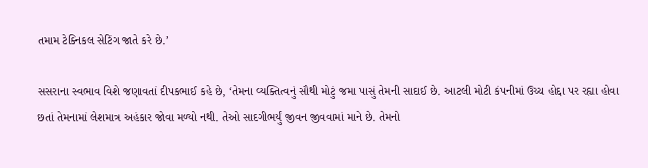તમામ ટેક્નિકલ સેટિંગ જાતે કરે છે.’

સસરાના સ્વભાવ વિશે જણાવતાં દીપકભાઈ કહે છે, ‘તેમના વ્યક્તિત્વનું સૌથી મોટું જમા પાસું તેમની સાદાઈ છે. આટલી મોટી કંપનીમાં ઉચ્ચ હોદ્દા પર રહ્યા હોવા છતાં તેમનામાં લેશમાત્ર અહંકાર જોવા મળ્યો નથી. તેઓ સાદગીભર્યું જીવન જીવવામાં માને છે. તેમનો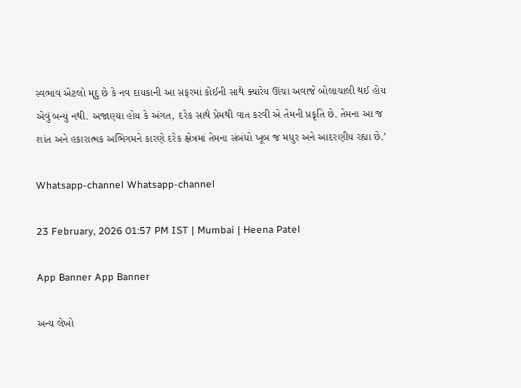સ્વભાવ એટલો મૃદુ છે કે નવ દાયકાની આ સફરમાં કોઈની સાથે ક્યારેય ઊંચા અવાજે બોલાચાલી થઈ હોય એવું બન્યું નથી. અજાણ્યા હોય કે અંગત, દરેક સાથે પ્રેમથી વાત કરવી એ તેમની પ્રકૃતિ છે. તેમના આ જ શાંત અને હકારાત્મક અભિગમને કારણે દરેક ક્ષેત્રમાં તેમના સંબંધો ખૂબ જ મધુર અને આદરણીય રહ્યા છે.’

Whatsapp-channel Whatsapp-channel

23 February, 2026 01:57 PM IST | Mumbai | Heena Patel

App Banner App Banner

અન્ય લેખો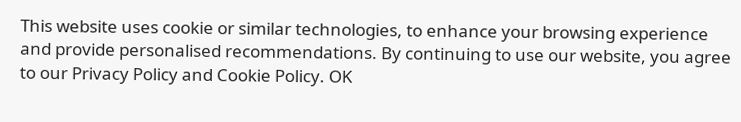This website uses cookie or similar technologies, to enhance your browsing experience and provide personalised recommendations. By continuing to use our website, you agree to our Privacy Policy and Cookie Policy. OK